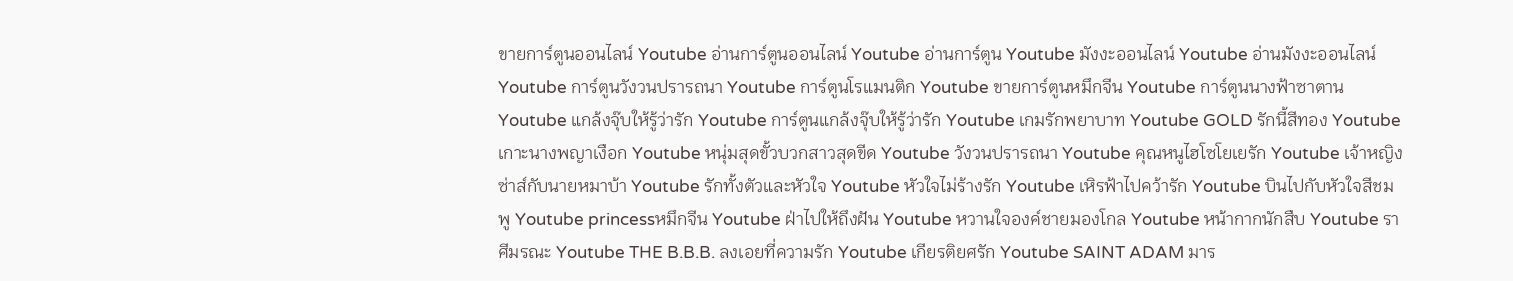ขายการ์ตูนออนไลน์ Youtube อ่านการ์ตูนออนไลน์ Youtube อ่านการ์ตูน Youtube มังงะออนไลน์ Youtube อ่านมังงะออนไลน์ Youtube การ์ตูนวังวนปรารถนา Youtube การ์ตูนโรแมนติก Youtube ขายการ์ตูนหมึกจีน Youtube การ์ตูนนางฟ้าซาตาน Youtube แกล้งจุ๊บให้รู้ว่ารัก Youtube การ์ตูนแกล้งจุ๊บให้รู้ว่ารัก Youtube เกมรักพยาบาท Youtube GOLD รักนี้สีทอง Youtube เกาะนางพญาเงือก Youtube หนุ่มสุดขั้วบวกสาวสุดขีด Youtube วังวนปรารถนา Youtube คุณหนูไฮโซโยเยรัก Youtube เจ้าหญิงซ่าส์กับนายหมาบ้า Youtube รักทั้งตัวและหัวใจ Youtube หัวใจไม่ร้างรัก Youtube เหิรฟ้าไปคว้ารัก Youtube บินไปกับหัวใจสีชมพู Youtube princessหมึกจีน Youtube ฝ่าไปให้ถึงฝัน Youtube หวานใจองค์ชายมองโกล Youtube หน้ากากนักสืบ Youtube ราศีมรณะ Youtube THE B.B.B. ลงเอยที่ความรัก Youtube เกียรติยศรัก Youtube SAINT ADAM มาร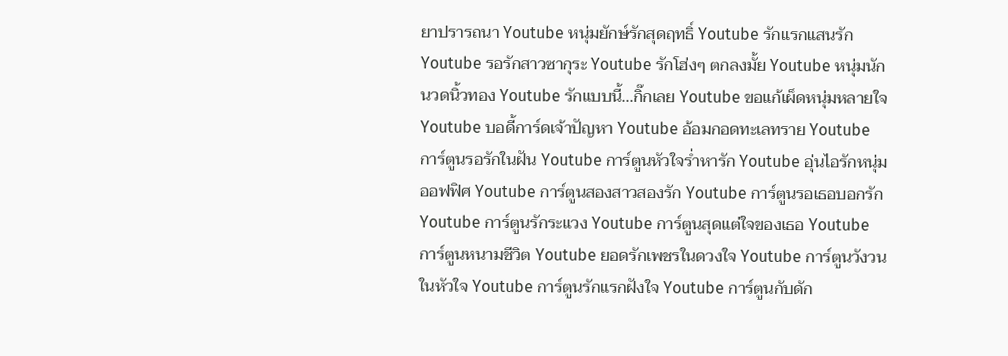ยาปรารถนา Youtube หนุ่มยักษ์รักสุดฤทธิ์ Youtube รักแรกแสนรัก Youtube รอรักสาวซากุระ Youtube รักโฮ่งๆ ตกลงมั้ย Youtube หนุ่มนักนวดนิ้วทอง Youtube รักแบบนี้...กิ๊กเลย Youtube ขอแก้เผ็ดหนุ่มหลายใจ Youtube บอดี้การ์ดเจ้าปัญหา Youtube อ้อมกอดทะเลทราย Youtube การ์ตูนรอรักในฝัน Youtube การ์ตูนหัวใจร่ำหารัก Youtube อุ่นไอรักหนุ่มออฟฟิศ Youtube การ์ตูนสองสาวสองรัก Youtube การ์ตูนรอเธอบอกรัก Youtube การ์ตูนรักระแวง Youtube การ์ตูนสุดแต่ใจของเธอ Youtube การ์ตูนหนามชีวิต Youtube ยอดรักเพชรในดวงใจ Youtube การ์ตูนวังวนในหัวใจ Youtube การ์ตูนรักแรกฝังใจ Youtube การ์ตูนกับดัก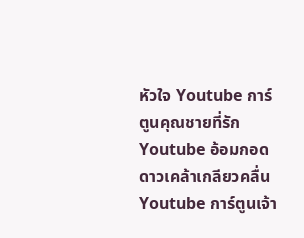หัวใจ Youtube การ์ตูนคุณชายที่รัก Youtube อ้อมกอดดาวเคล้าเกลียวคลื่น Youtube การ์ตูนเจ้า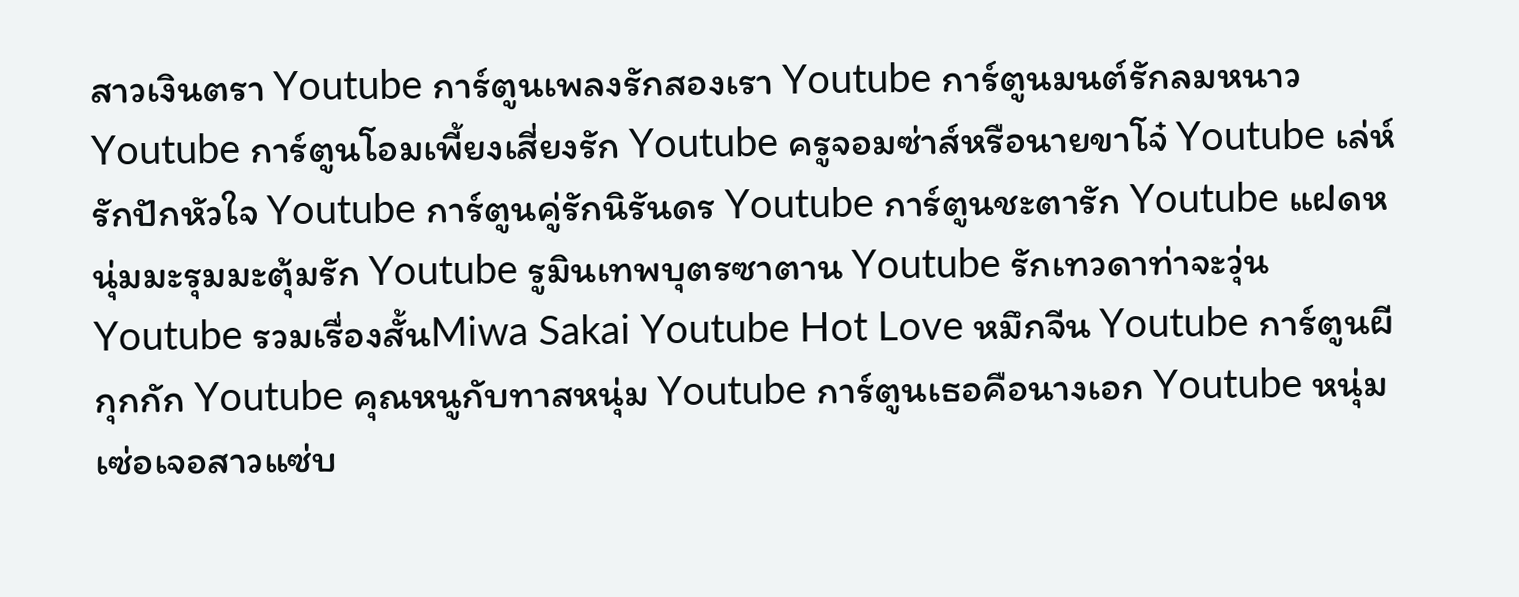สาวเงินตรา Youtube การ์ตูนเพลงรักสองเรา Youtube การ์ตูนมนต์รักลมหนาว Youtube การ์ตูนโอมเพี้ยงเสี่ยงรัก Youtube ครูจอมซ่าส์หรือนายขาโจ๋ Youtube เล่ห์รักปักหัวใจ Youtube การ์ตูนคู่รักนิรันดร Youtube การ์ตูนชะตารัก Youtube แฝดหนุ่มมะรุมมะตุ้มรัก Youtube รูมินเทพบุตรซาตาน Youtube รักเทวดาท่าจะวุ่น Youtube รวมเรื่องสั้นMiwa Sakai Youtube Hot Love หมึกจีน Youtube การ์ตูนผีกุกกัก Youtube คุณหนูกับทาสหนุ่ม Youtube การ์ตูนเธอคือนางเอก Youtube หนุ่มเซ่อเจอสาวแซ่บ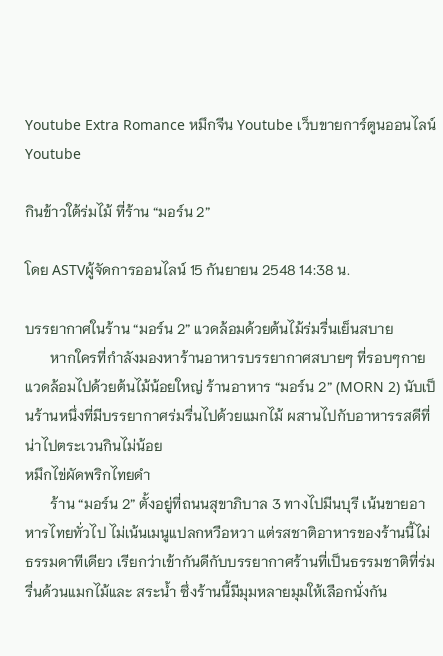Youtube Extra Romance หมึกจีน Youtube เว็บขายการ์ตูนออนไลน์ Youtube

กินข้าวใต้ร่มไม้ ที่ร้าน “มอร์น 2”

โดย ASTVผู้จัดการออนไลน์ 15 กันยายน 2548 14:38 น.

บรรยากาศในร้าน “มอร์น 2” แวดล้อมด้วยต้นไม้ร่มรื่นเย็นสบาย
       หากใครที่กำลังมองหาร้านอาหารบรรยากาศสบายๆ ที่รอบๆกายแวดล้อมไปด้วยต้นไม้น้อยใหญ่ ร้านอาหาร “มอร์น 2” (MORN 2) นับเป็นร้านหนึ่งที่มีบรรยากาศร่มรื่นไปด้วยแมกไม้ ผสานไปกับอาหารรสดีที่น่าไปตระเวนกินไม่น้อย
หมึกไข่ผัดพริกไทยดำ
       ร้าน “มอร์น 2” ตั้งอยู่ที่ถนนสุขาภิบาล 3 ทางไปมีนบุรี เน้นขายอาหารไทยทั่วไป ไม่เน้นเมนูแปลกหวือหวา แต่รสชาติอาหารของร้านนี้ไม่ธรรมดาทีเดียว เรียกว่าเข้ากันดีกับบรรยากาศร้านที่เป็นธรรมชาติที่ร่มรื่นด้วนแมกไม้และ สระน้ำ ซึ่งร้านนี้มีมุมหลายมุมให้เลือกนั่งกัน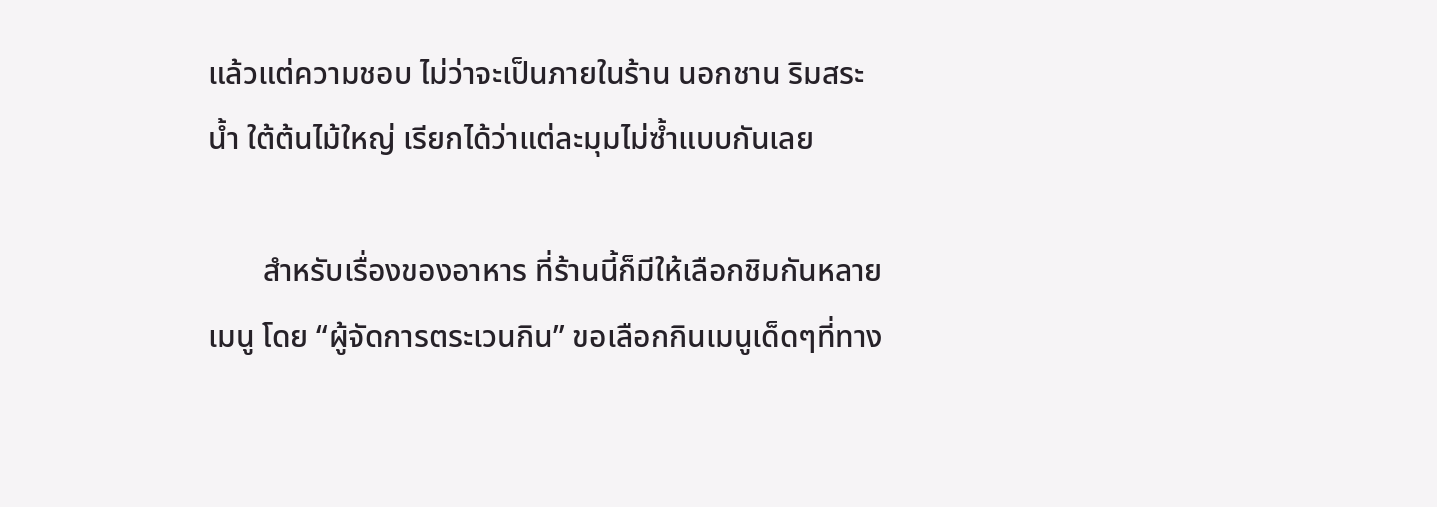แล้วแต่ความชอบ ไม่ว่าจะเป็นภายในร้าน นอกชาน ริมสระน้ำ ใต้ต้นไม้ใหญ่ เรียกได้ว่าแต่ละมุมไม่ซ้ำแบบกันเลย

       สำหรับเรื่องของอาหาร ที่ร้านนี้ก็มีให้เลือกชิมกันหลายเมนู โดย “ผู้จัดการตระเวนกิน” ขอเลือกกินเมนูเด็ดๆที่ทาง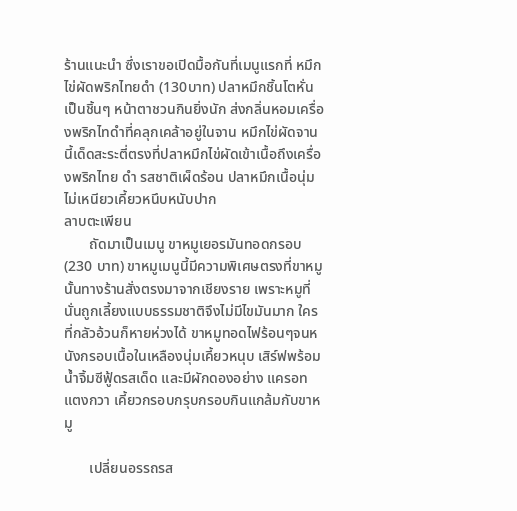ร้านแนะนำ ซึ่งเราขอเปิดมื้อกันที่เมนูแรกที่ หมึกไข่ผัดพริกไทยดำ (130บาท) ปลาหมึกชิ้นโตหั่นเป็นชิ้นๆ หน้าตาชวนกินยิ่งนัก ส่งกลิ่นหอมเครื่องพริกไทดำที่คลุกเคล้าอยู่ในจาน หมึกไข่ผัดจานนี้เด็ดสะระตี่ตรงที่ปลาหมึกไข่ผัดเข้าเนื้อถึงเครื่องพริกไทย ดำ รสชาติเผ็ดร้อน ปลาหมึกเนื้อนุ่มไม่เหนียวเคี้ยวหนึบหนับปาก
ลาบตะเพียน
       ถัดมาเป็นเมนู ขาหมูเยอรมันทอดกรอบ (230 บาท) ขาหมูเมนูนี้มีความพิเศษตรงที่ขาหมูนั้นทางร้านสั่งตรงมาจากเชียงราย เพราะหมูที่นั่นถูกเลี้ยงแบบธรรมชาติจึงไม่มีไขมันมาก ใครที่กลัวอ้วนก็หายห่วงได้ ขาหมูทอดไฟร้อนๆจนหนังกรอบเนื้อในเหลืองนุ่มเคี้ยวหนุบ เสิร์ฟพร้อมน้ำจิ้มซีฟู้ดรสเด็ด และมีผักดองอย่าง แครอท แตงกวา เคี้ยวกรอบกรุบกรอบกินแกล้มกับขาหมู

       เปลี่ยนอรรถรส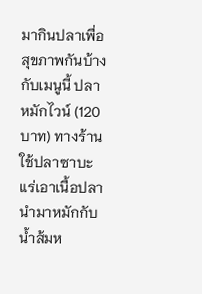มากินปลาเพื่อสุขภาพกันบ้างกับเมนูนี้ ปลาหมักไวน์ (120 บาท) ทางร้านใช้ปลาซาบะแร่เอาเนื้อปลานำมาหมักกับน้ำส้มห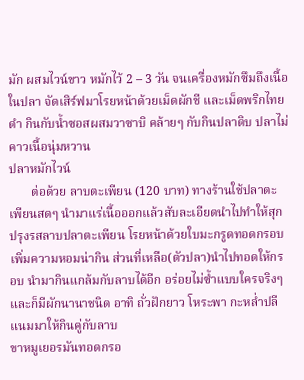มัก ผสมไวน์ขาว หมักไว้ 2 – 3 วัน จนเครื่องหมักซึมถึงเนื้อในปลา จัดเสิร์ฟมาโรยหน้าด้วยเม็ดผักชี และเม็ดพริกไทยดำ กินกับน้ำซอสผสมวาซาบิ คล้ายๆ กับกินปลาดิบ ปลาไม่คาวเนื้อนุ่มหวาน
ปลาหมักไวน์
       ต่อด้วย ลาบตะเพียน (120 บาท) ทางร้านใช้ปลาตะเพียนสดๆ นำมาแร่เนื้อออกแล้วสับละเอียดนำไปทำให้สุกปรุงรสลาบปลาตะเพียน โรยหน้าด้วยใบมะกรูดทอดกรอบเพิ่มความหอมน่ากิน ส่วนที่เหลือ(ตัวปลา)นำไปทอดให้กรอบ นำมากินแกล้มกับลาบได้อีก อร่อยไม่ซ้ำแบบใครจริงๆ และก็มีผักนานาชนิด อาทิ ถั่วฝักยาว โหระพา กะหล่ำปลี แนมมาให้กินคู่กับลาบ
ขาหมูเยอรมันทอดกรอ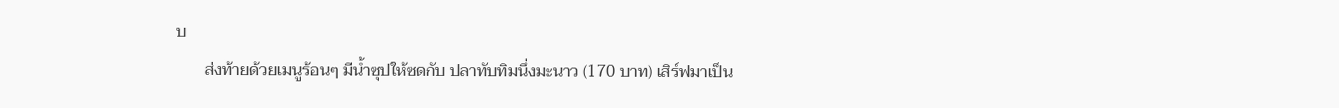บ
       ส่งท้ายด้วยเมนูร้อนๆ มีน้ำซุปให้ซดกับ ปลาทับทิมนึ่งมะนาว (170 บาท) เสิร์ฟมาเป็น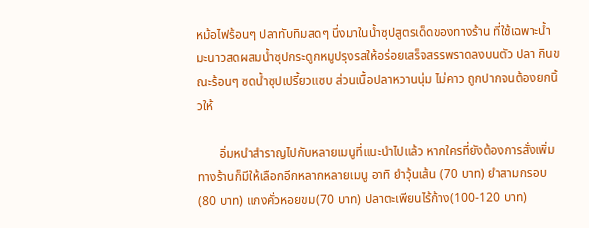หม้อไฟร้อนๆ ปลาทับทิมสดๆ นึ่งมาในน้ำซุปสูตรเด็ดของทางร้าน ที่ใช้เฉพาะน้ำมะนาวสดผสมน้ำซุปกระดูกหมูปรุงรสให้อร่อยเสร็จสรรพราดลงบนตัว ปลา กินขณะร้อนๆ ซดน้ำซุปเปรี้ยวแซบ ส่วนเนื้อปลาหวานนุ่ม ไม่คาว ถูกปากจนต้องยกนิ้วให้

       อิ่มหนำสำราญไปกับหลายเมนูที่แนะนำไปแล้ว หากใครที่ยังต้องการสั่งเพิ่มทางร้านก็มีให้เลือกอีกหลากหลายเมนู อาทิ ยำวุ้นเส้น (70 บาท) ยำสามกรอบ (80 บาท) แกงคั่วหอยขม(70 บาท) ปลาตะเพียนไร้ก้าง(100-120 บาท)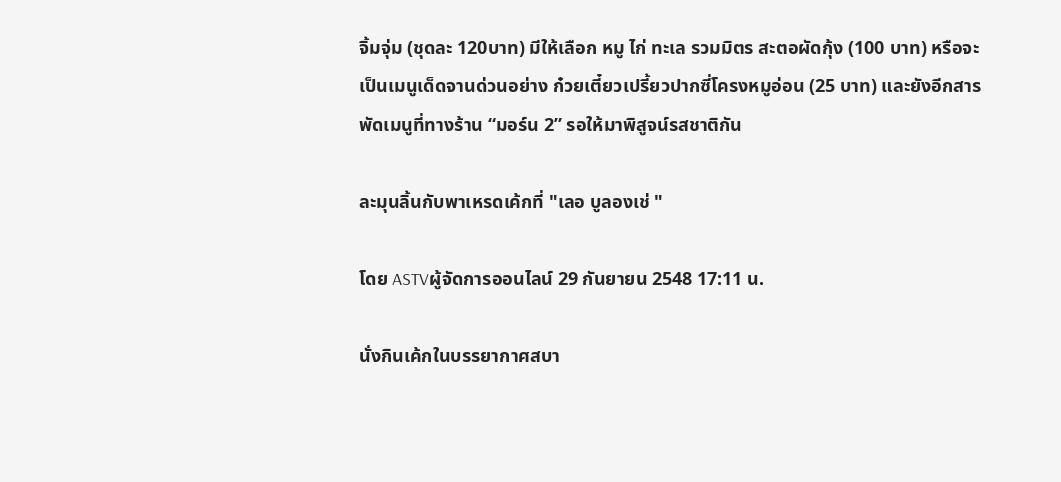จิ้มจุ่ม (ชุดละ 120บาท) มีให้เลือก หมู ไก่ ทะเล รวมมิตร สะตอผัดกุ้ง (100 บาท) หรือจะเป็นเมนูเด็ดจานด่วนอย่าง ก๋วยเตี๋ยวเปรี้ยวปากซี่โครงหมูอ่อน (25 บาท) และยังอีกสารพัดเมนูที่ทางร้าน “มอร์น 2” รอให้มาพิสูจน์รสชาติกัน

ละมุนลิ้นกับพาเหรดเค้กที่ "เลอ บูลองเช่ "

โดย ASTVผู้จัดการออนไลน์ 29 กันยายน 2548 17:11 น.

นั่งกินเค้กในบรรยากาศสบา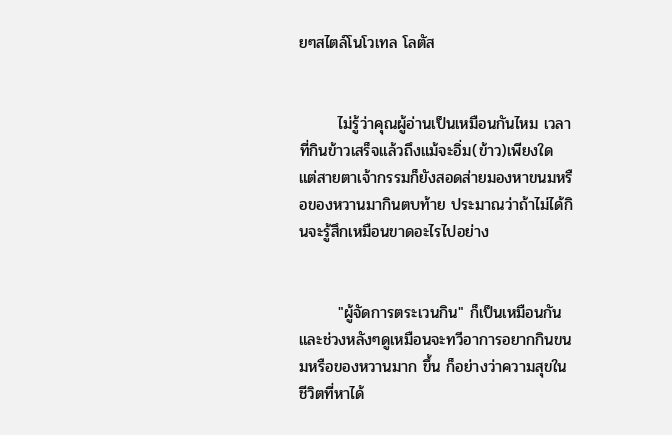ยๆสไตล์โนโวเทล โลตัส


       ไม่รู้ว่าคุณผู้อ่านเป็นเหมือนกันไหม เวลาที่กินข้าวเสร็จแล้วถึงแม้จะอิ่ม(ข้าว)เพียงใด แต่สายตาเจ้ากรรมก็ยังสอดส่ายมองหาขนมหรือของหวานมากินตบท้าย ประมาณว่าถ้าไม่ได้กินจะรู้สึกเหมือนขาดอะไรไปอย่าง


       "ผู้จัดการตระเวนกิน" ก็เป็นเหมือนกันและช่วงหลังๆดูเหมือนจะทวีอาการอยากกินขนมหรือของหวานมาก ขึ้น ก็อย่างว่าความสุขในชีวิตที่หาได้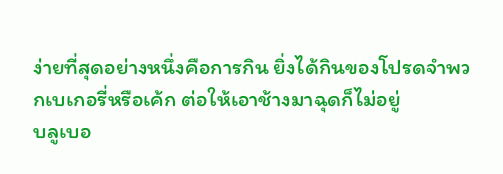ง่ายที่สุดอย่างหนึ่งคือการกิน ยิ่งได้กินของโปรดจำพวกเบเกอรี่หรือเค้ก ต่อให้เอาช้างมาฉุดก็ไม่อยู่
บลูเบอ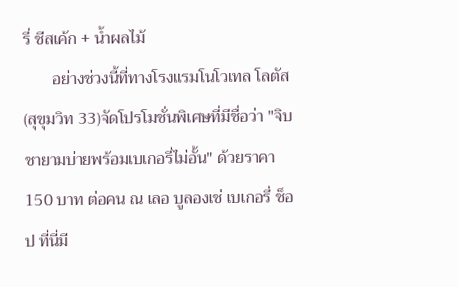รี่ ชีสเค้ก + น้ำผลไม้
       อย่างช่วงนี้ที่ทางโรงแรมโนโวเทล โลตัส (สุขุมวิท 33)จัดโปรโมชั่นพิเศษที่มีชื่อว่า "จิบชายามบ่ายพร้อมเบเกอรี่ไม่อั้น" ด้วยราคา 150 บาท ต่อคน ณ เลอ บูลองเช่ เบเกอรี่ ช็อป ที่นี่มี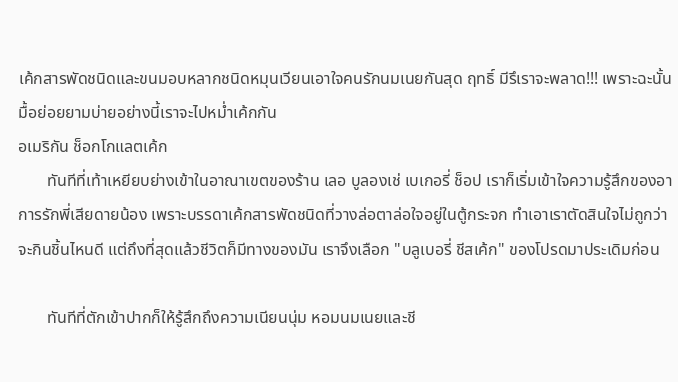เค้กสารพัดชนิดและขนมอบหลากชนิดหมุนเวียนเอาใจคนรักนมเนยกันสุด ฤทธิ์ มีรึเราจะพลาด!!! เพราะฉะนั้นมื้อย่อยยามบ่ายอย่างนี้เราจะไปหม่ำเค้กกัน
อเมริกัน ช็อกโกแลตเค้ก
       ทันทีที่เท้าเหยียบย่างเข้าในอาณาเขตของร้าน เลอ บูลองเช่ เบเกอรี่ ช็อป เราก็เริ่มเข้าใจความรู้สึกของอาการรักพี่เสียดายน้อง เพราะบรรดาเค้กสารพัดชนิดที่วางล่อตาล่อใจอยู่ในตู้กระจก ทำเอาเราตัดสินใจไม่ถูกว่าจะกินชิ้นไหนดี แต่ถึงที่สุดแล้วชีวิตก็มีทางของมัน เราจึงเลือก "บลูเบอรี่ ชีสเค้ก" ของโปรดมาประเดิมก่อน

       ทันทีที่ตักเข้าปากก็ให้รู้สึกถึงความเนียนนุ่ม หอมนมเนยและชี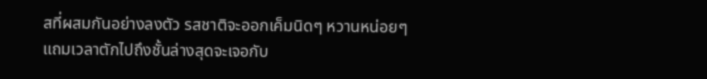สที่ผสมกันอย่างลงตัว รสชาติจะออกเค็มนิดๆ หวานหน่อยๆ แถมเวลาตักไปถึงชั้นล่างสุดจะเจอกับ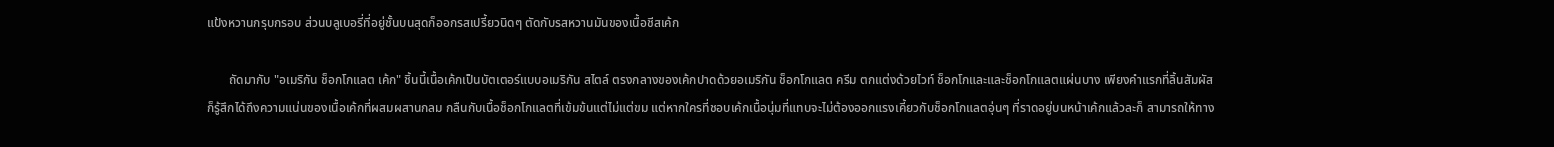แป้งหวานกรุบกรอบ ส่วนบลูเบอรี่ที่อยู่ชั้นบนสุดก็ออกรสเปรี้ยวนิดๆ ตัดกับรสหวานมันของเนื้อชีสเค้ก

       ถัดมากับ "อเมริกัน ช็อกโกแลต เค้ก" ชิ้นนี้เนื้อเค้กเป็นบัตเตอร์แบบอเมริกัน สไตล์ ตรงกลางของเค้กปาดด้วยอเมริกัน ช็อกโกแลต ครีม ตกแต่งด้วยไวท์ ช็อกโกและและช็อกโกแลตแผ่นบาง เพียงคำแรกที่ลิ้นสัมผัสก็รู้สึกได้ถึงความแน่นของเนื้อเค้กที่ผสมผสานกลม กลืนกับเนื้อช็อกโกแลตที่เข้มข้นแต่ไม่แต่ขม แต่หากใครที่ชอบเค้กเนื้อนุ่มที่แทบจะไม่ต้องออกแรงเคี้ยวกับช็อกโกแลตอุ่นๆ ที่ราดอยู่บนหน้าเค้กแล้วละก็ สามารถให้ทาง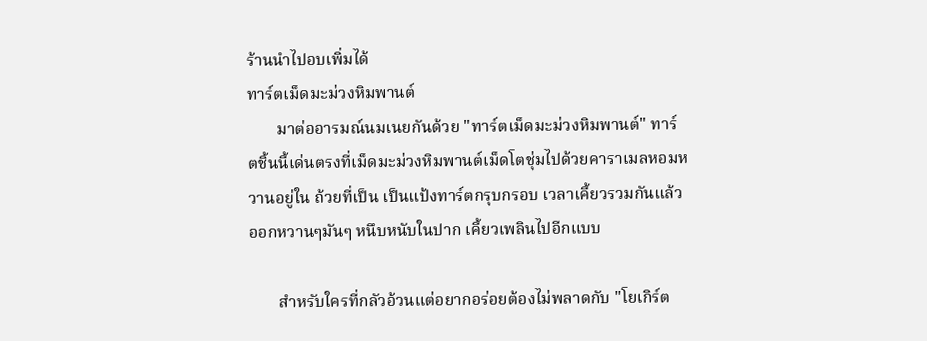ร้านนำไปอบเพิ่มได้
ทาร์ตเม็ดมะม่วงหิมพานต์
       มาต่ออารมณ์นมเนยกันด้วย "ทาร์ตเม็ดมะม่วงหิมพานต์" ทาร์ ตชิ้นนี้เด่นตรงที่เม็ดมะม่วงหิมพานต์เม็ดโตชุ่มไปด้วยคาราเมลหอมหวานอยู่ใน ถ้วยที่เป็น เป็นแป้งทาร์ตกรุบกรอบ เวลาเคี้ยวรวมกันแล้วออกหวานๆมันๆ หนึบหนับในปาก เคี้ยวเพลินไปอีกแบบ

       สำหรับใครที่กลัวอ้วนแต่อยากอร่อยต้องไม่พลาดกับ "โยเกิร์ต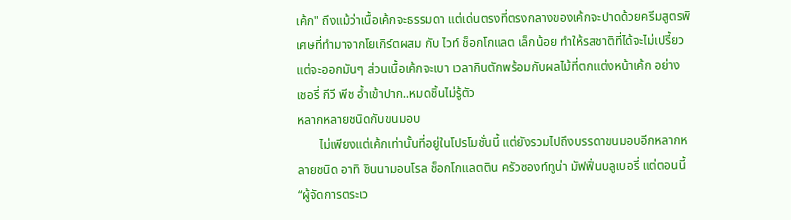เค้ก" ถึงแม้ว่าเนื้อเค้กจะธรรมดา แต่เด่นตรงที่ตรงกลางของเค้กจะปาดด้วยครีมสูตรพิเศษที่ทำมาจากโยเกิร์ตผสม กับ ไวท์ ช็อกโกแลต เล็กน้อย ทำให้รสชาติที่ได้จะไม่เปรี้ยวแต่จะออกมันๆ ส่วนเนื้อเค้กจะเบา เวลากินตักพร้อมกับผลไม้ที่ตกแต่งหน้าเค้ก อย่าง เชอรี่ กีวี พีช อ้ำเข้าปาก..หมดชิ้นไม่รู้ตัว
หลากหลายชนิดกับขนมอบ
       ไม่เพียงแต่เค้กเท่านั้นที่อยู่ในโปรโมชั่นนี้ แต่ยังรวมไปถึงบรรดาขนมอบอีกหลากหลายชนิด อาทิ ชินนามอนโรล ช็อกโกแลตติน ครัวซองท์ทูน่า มัฟฟิ่นบลูเบอรี่ แต่ตอนนี้ “ผู้จัดการตระเว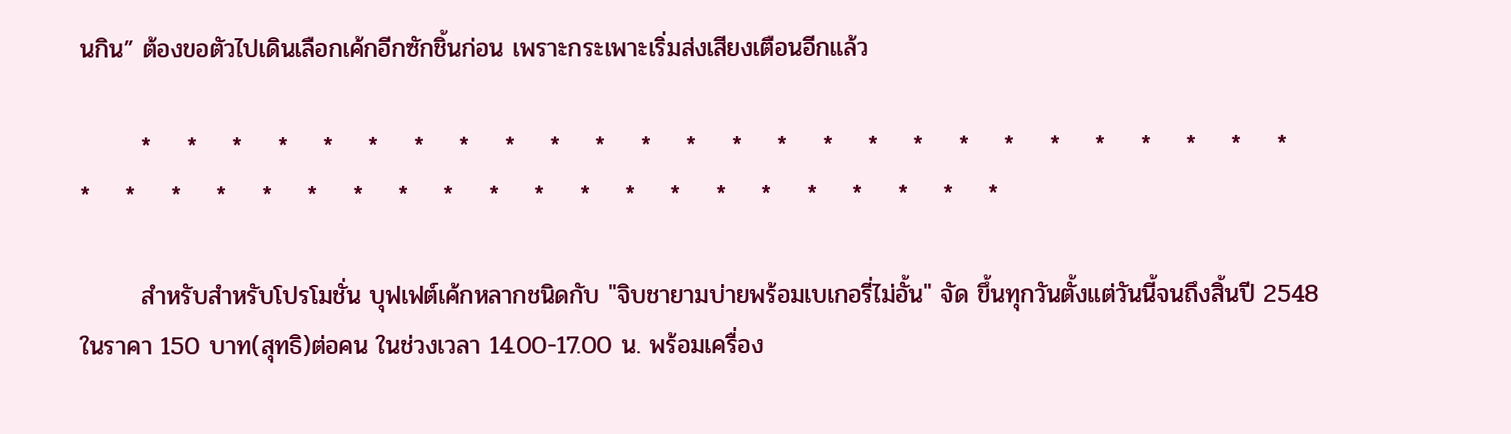นกิน” ต้องขอตัวไปเดินเลือกเค้กอีกซักชิ้นก่อน เพราะกระเพาะเริ่มส่งเสียงเตือนอีกแล้ว

       *    *    *    *    *    *    *    *    *    *    *    *    *    *    *    *    *    *    *    *    *    *    *    *    *    *    *    *    *    *    *    *    *    *    *    *    *    *    *    *    *    *    *    *    *    *    *

       สำหรับสำหรับโปรโมชั่น บุฟเฟต์เค้กหลากชนิดกับ "จิบชายามบ่ายพร้อมเบเกอรี่ไม่อั้น" จัด ขึ้นทุกวันตั้งแต่วันนี้จนถึงสิ้นปี 2548 ในราคา 150 บาท(สุทธิ)ต่อคน ในช่วงเวลา 14.00-17.00 น. พร้อมเครื่อง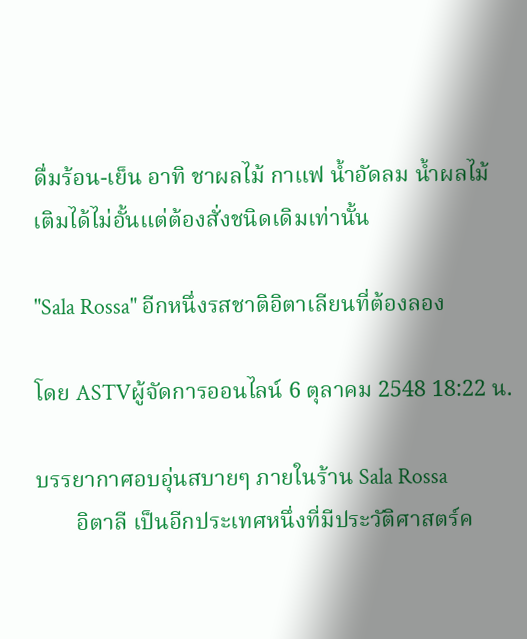ดื่มร้อน-เย็น อาทิ ชาผลไม้ กาแฟ น้ำอัดลม น้ำผลไม้ เติมได้ไม่อั้นแต่ต้องสั่งชนิดเดิมเท่านั้น

"Sala Rossa" อีกหนึ่งรสชาติอิตาเลียนที่ต้องลอง

โดย ASTVผู้จัดการออนไลน์ 6 ตุลาคม 2548 18:22 น.

บรรยากาศอบอุ่นสบายๆ ภายในร้าน Sala Rossa
       อิตาลี เป็นอีกประเทศหนึ่งที่มีประวัติศาสตร์ค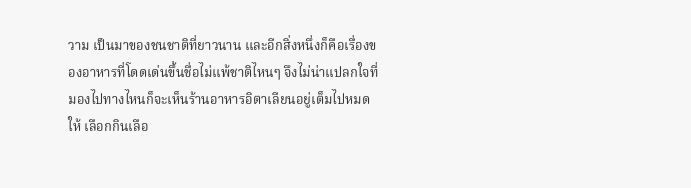วาม เป็นมาของชนชาติที่ยาวนาน และอีกสิ่งหนึ่งก็คือเรื่องของอาหารที่โดดเด่นขึ้นชื่อไม่แพ้ชาติไหนๆ จึงไม่น่าแปลกใจที่มองไปทางไหนก็จะเห็นร้านอาหารอิตาเลียนอยู่เต็มไปหมดให้ เลือกกินเลือ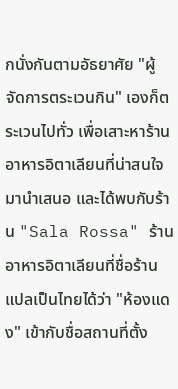กนั่งกันตามอัธยาศัย "ผู้จัดการตระเวนกิน" เองก็ตระเวนไปทั่ว เพื่อเสาะหาร้านอาหารอิตาเลียนที่น่าสนใจมานำเสนอ และได้พบกับร้าน "Sala Rossa" ร้านอาหารอิตาเลียนที่ชื่อร้านแปลเป็นไทยได้ว่า "ห้องแดง" เข้ากับชื่อสถานที่ตั้ง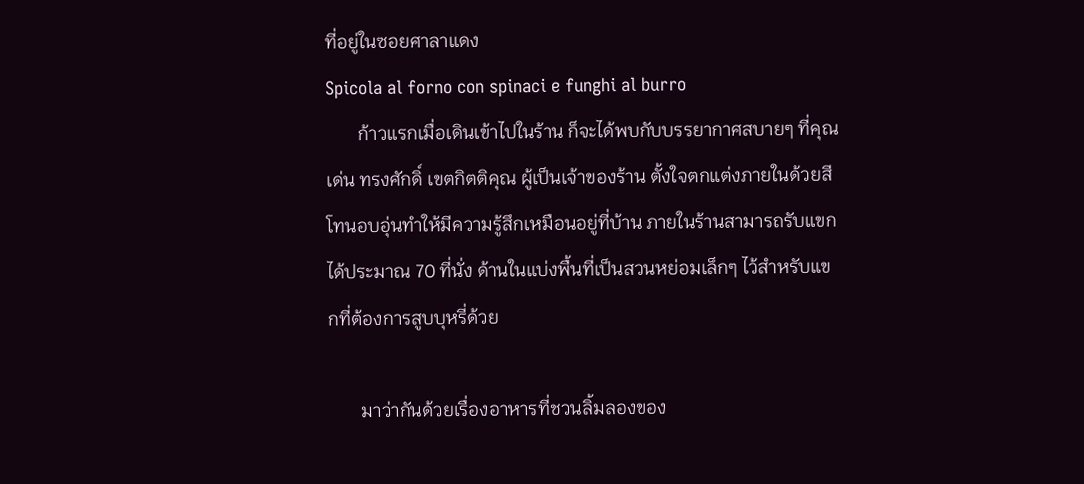ที่อยู่ในซอยศาลาแดง
Spicola al forno con spinaci e funghi al burro
       ก้าวแรกเมื่อเดินเข้าไปในร้าน ก็จะได้พบกับบรรยากาศสบายๆ ที่คุณ เด่น ทรงศักดิ์ เขตกิตติคุณ ผู้เป็นเจ้าของร้าน ตั้งใจตกแต่งภายในด้วยสีโทนอบอุ่นทำให้มีความรู้สึกเหมือนอยู่ที่บ้าน ภายในร้านสามารถรับแขกได้ประมาณ 70 ที่นั่ง ด้านในแบ่งพื้นที่เป็นสวนหย่อมเล็กๆ ไว้สำหรับแขกที่ต้องการสูบบุหรี่ด้วย

       มาว่ากันด้วยเรื่องอาหารที่ชวนลิ้มลองของ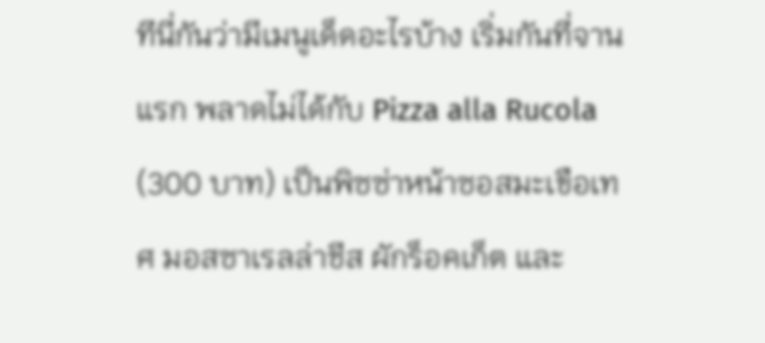ทีนี่กันว่ามีเมนูเด็ดอะไรบ้าง เริ่มกันที่จานแรก พลาดไม่ได้กับ Pizza alla Rucola (300 บาท) เป็นพิซซ่าหน้าซอสมะเขือเทศ มอสซาเรลล่าชีส ผักร็อคเก็ต และ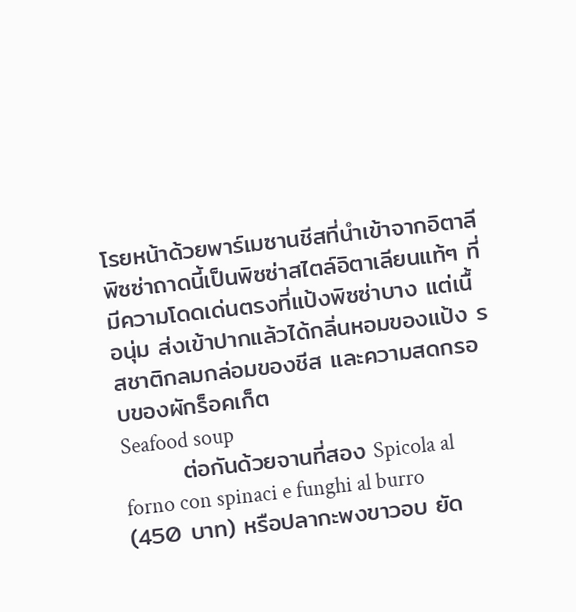โรยหน้าด้วยพาร์เมซานชีสที่นำเข้าจากอิตาลี พิซซ่าถาดนี้เป็นพิซซ่าสไตล์อิตาเลียนแท้ๆ ที่มีความโดดเด่นตรงที่แป้งพิซซ่าบาง แต่เนื้อนุ่ม ส่งเข้าปากแล้วได้กลิ่นหอมของแป้ง รสชาติกลมกล่อมของชีส และความสดกรอบของผักร็อคเก็ต
Seafood soup
       ต่อกันด้วยจานที่สอง Spicola al forno con spinaci e funghi al burro (450 บาท) หรือปลากะพงขาวอบ ยัด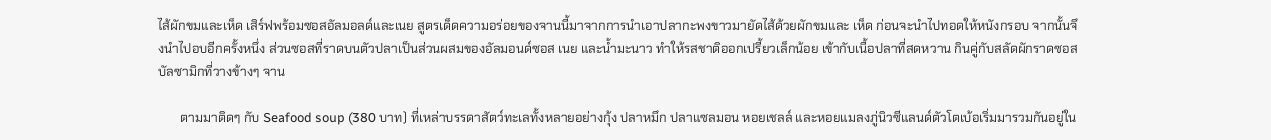ไส้ผักขมและเห็ด เสิร์ฟพร้อมซอสอัลมอลด์และเนย สูตรเด็ดความอร่อยของจานนี้มาจากการนำเอาปลากะพงขาวมายัดไส้ด้วยผักขมและ เห็ด ก่อนจะนำไปทอดให้หนังกรอบ จากนั้นจึงนำไปอบอีกครั้งหนึ่ง ส่วนซอสที่ราดบนตัวปลาเป็นส่วนผสมของอัลมอนด์ซอส เนย และน้ำมะนาว ทำให้รสชาติออกเปรี้ยวเล็กน้อย เข้ากับเนื้อปลาที่สดหวาน กินคู่กับสลัดผักราดซอสบัลซามิกที่วางข้างๆ จาน

       ตามมาติดๆ กับ Seafood soup (380 บาท) ที่เหล่าบรรดาสัตว์ทะเลทั้งหลายอย่างกุ้ง ปลาหมึก ปลาแซลมอน หอยเชลล์ และหอยแมลงภู่นิวซีแลนด์ตัวโตเบ้อเริ่มมารวมกันอยู่ใน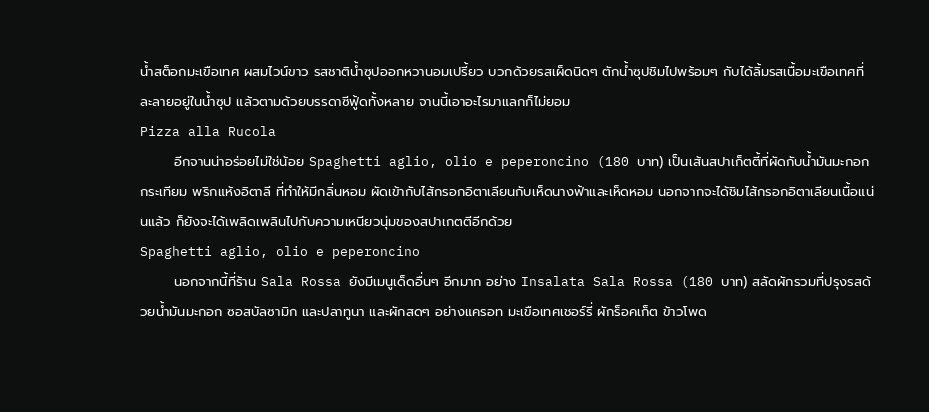น้ำสต็อกมะเขือเทศ ผสมไวน์ขาว รสชาติน้ำซุปออกหวานอมเปรี้ยว บวกด้วยรสเผ็ดนิดๆ ตักน้ำซุปชิมไปพร้อมๆ กับได้ลิ้มรสเนื้อมะเขือเทศที่ละลายอยู่ในน้ำซุป แล้วตามด้วยบรรดาซีฟู้ดทั้งหลาย จานนี้เอาอะไรมาแลกก็ไม่ยอม
Pizza alla Rucola
       อีกจานน่าอร่อยไม่ใช่น้อย Spaghetti aglio, olio e peperoncino (180 บาท) เป็นเส้นสปาเก็ตตี้ที่ผัดกับน้ำมันมะกอก กระเทียม พริกแห้งอิตาลี ที่ทำให้มีกลิ่นหอม ผัดเข้ากับไส้กรอกอิตาเลียนกับเห็ดนางฟ้าและเห็ดหอม นอกจากจะได้ชิมไส้กรอกอิตาเลียนเนื้อแน่นแล้ว ก็ยังจะได้เพลิดเพลินไปกับความเหนียวนุ่มของสปาเกตตีอีกด้วย
Spaghetti aglio, olio e peperoncino
       นอกจากนี้ที่ร้าน Sala Rossa ยังมีเมนูเด็ดอื่นๆ อีกมาก อย่าง Insalata Sala Rossa (180 บาท) สลัดผักรวมที่ปรุงรสด้วยน้ำมันมะกอก ซอสบัลซามิก และปลาทูนา และผักสดๆ อย่างแครอท มะเขือเทศเชอร์รี่ ผักร็อคเก็ต ข้าวโพด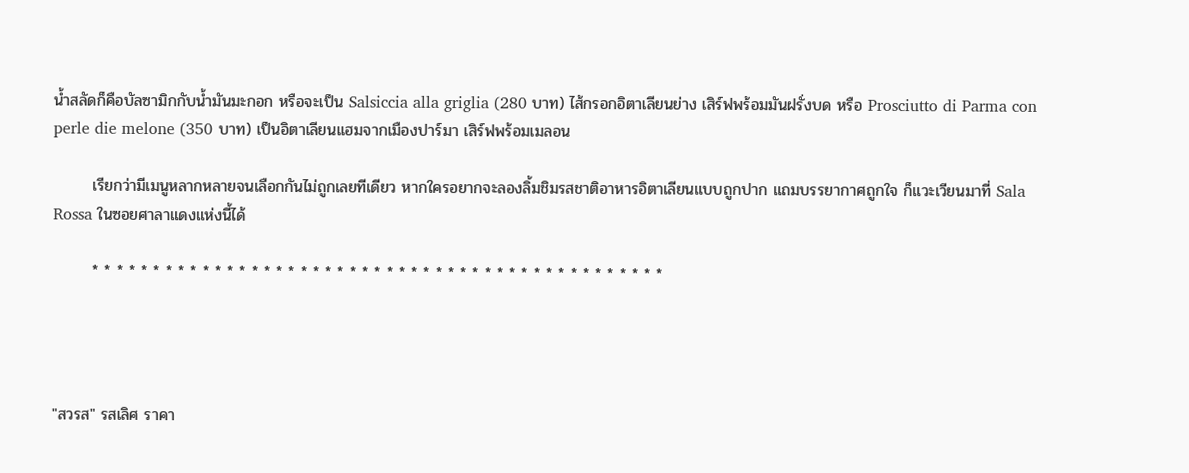น้ำสลัดก็คือบัลซามิกกับน้ำมันมะกอก หรือจะเป็น Salsiccia alla griglia (280 บาท) ไส้กรอกอิตาเลียนย่าง เสิร์ฟพร้อมมันฝรั่งบด หรือ Prosciutto di Parma con perle die melone (350 บาท) เป็นอิตาเลียนเเฮมจากเมืองปาร์มา เสิร์ฟพร้อมเมลอน

       เรียกว่ามีเมนูหลากหลายจนเลือกกันไม่ถูกเลยทีเดียว หากใครอยากจะลองลิ้มชิมรสชาติอาหารอิตาเลียนแบบถูกปาก แถมบรรยากาศถูกใจ ก็แวะเวียนมาที่ Sala Rossa ในซอยศาลาแดงแห่งนี้ได้

       * * * * * * * * * * * * * * * * * * * * * * * * * * * * * * * * * * * * * * * * * * * * * * *




"สวรส" รสเลิศ ราคา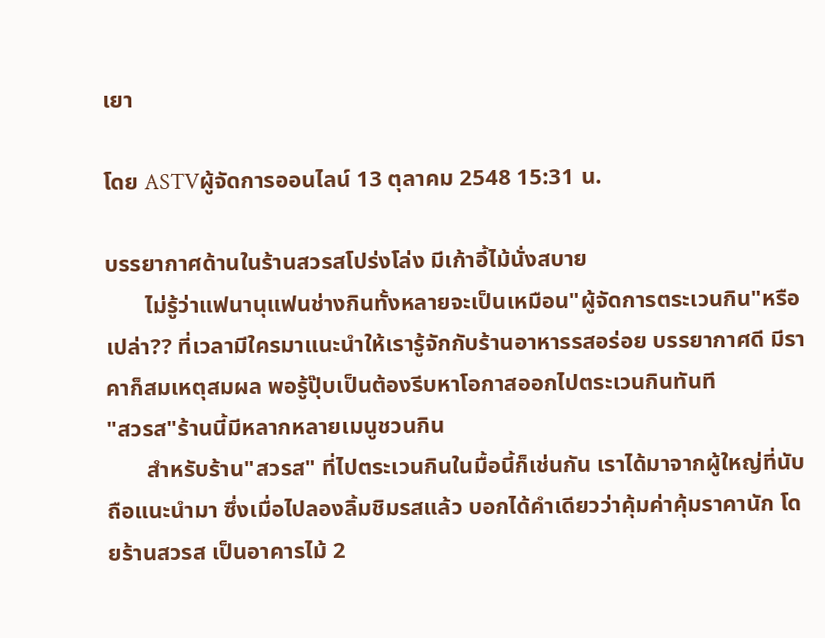เยา

โดย ASTVผู้จัดการออนไลน์ 13 ตุลาคม 2548 15:31 น.

บรรยากาศด้านในร้านสวรสโปร่งโล่ง มีเก้าอี้ไม้นั่งสบาย
       ไม่รู้ว่าแฟนานุแฟนช่างกินทั้งหลายจะเป็นเหมือน"ผู้จัดการตระเวนกิน"หรือ เปล่า?? ที่เวลามีใครมาแนะนำให้เรารู้จักกับร้านอาหารรสอร่อย บรรยากาศดี มีราคาก็สมเหตุสมผล พอรู้ปุ๊บเป็นต้องรีบหาโอกาสออกไปตระเวนกินทันที
"สวรส"ร้านนี้มีหลากหลายเมนูชวนกิน
       สำหรับร้าน"สวรส" ที่ไปตระเวนกินในมื้อนี้ก็เช่นกัน เราได้มาจากผู้ใหญ่ที่นับถือแนะนำมา ซึ่งเมื่อไปลองลิ้มชิมรสแล้ว บอกได้คำเดียวว่าคุ้มค่าคุ้มราคานัก โดยร้านสวรส เป็นอาคารไม้ 2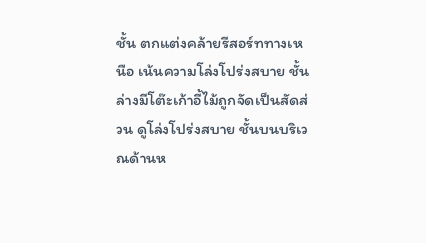ชั้น ตกแต่งคล้ายรีสอร์ททางเหนือ เน้นความโล่งโปร่งสบาย ชั้นล่างมีโต๊ะเก้าอี้ไม้ถูกจัดเป็นสัดส่วน ดูโล่งโปร่งสบาย ชั้นบนบริเวณด้านห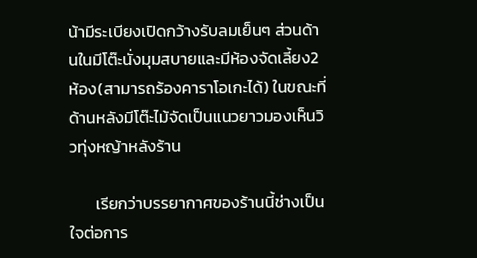น้ามีระเบียงเปิดกว้างรับลมเย็นๆ ส่วนด้านในมีโต๊ะนั่งมุมสบายและมีห้องจัดเลี้ยง2 ห้อง(สามารถร้องคาราโอเกะได้) ในขณะที่ด้านหลังมีโต๊ะไม้จัดเป็นแนวยาวมองเห็นวิวทุ่งหญ้าหลังร้าน

       เรียกว่าบรรยากาศของร้านนี้ช่างเป็นใจต่อการ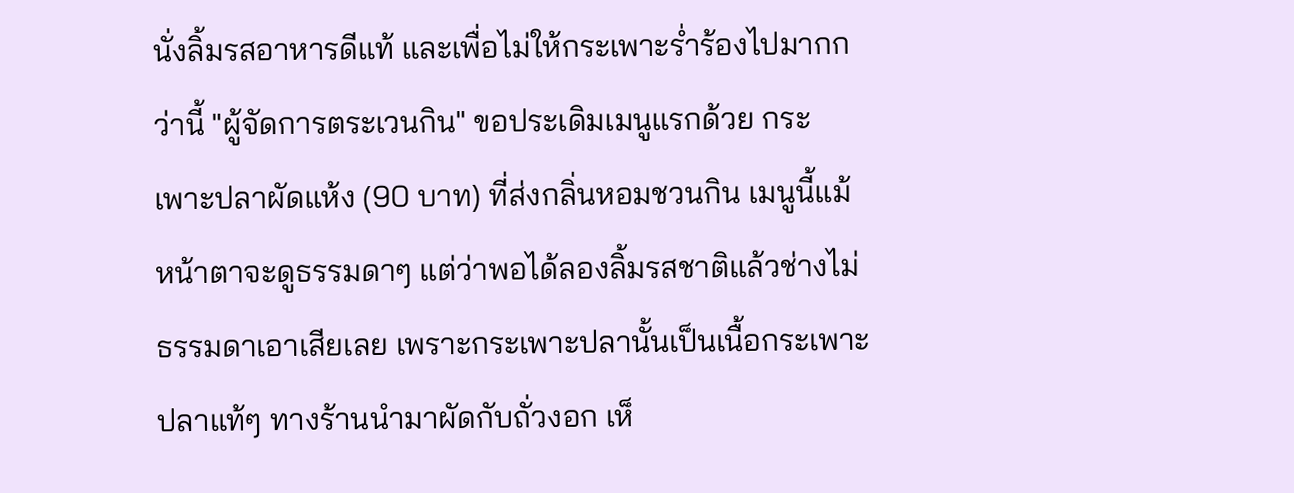นั่งลิ้มรสอาหารดีแท้ และเพื่อไม่ให้กระเพาะร่ำร้องไปมากกว่านี้ "ผู้จัดการตระเวนกิน" ขอประเดิมเมนูแรกด้วย กระเพาะปลาผัดแห้ง (90 บาท) ที่ส่งกลิ่นหอมชวนกิน เมนูนี้แม้หน้าตาจะดูธรรมดาๆ แต่ว่าพอได้ลองลิ้มรสชาติแล้วช่างไม่ธรรมดาเอาเสียเลย เพราะกระเพาะปลานั้นเป็นเนื้อกระเพาะปลาแท้ๆ ทางร้านนำมาผัดกับถั่วงอก เห็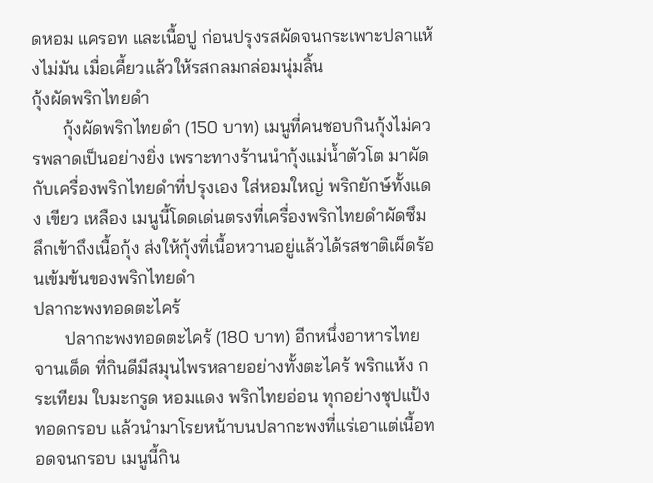ดหอม แครอท และเนื้อปู ก่อนปรุงรสผัดจนกระเพาะปลาแห้งไม่มัน เมื่อเคี้ยวแล้วให้รสกลมกล่อมนุ่มลิ้น
กุ้งผัดพริกไทยดำ
       กุ้งผัดพริกไทยดำ (150 บาท) เมนูที่คนชอบกินกุ้งไม่ควรพลาดเป็นอย่างยิ่ง เพราะทางร้านนำกุ้งแม่น้ำตัวโต มาผัดกับเครื่องพริกไทยดำที่ปรุงเอง ใส่หอมใหญ่ พริกยักษ์ทั้งแดง เขียว เหลือง เมนูนี้โดดเด่นตรงที่เครื่องพริกไทยดำผัดซึมลึกเข้าถึงเนื้อกุ้ง ส่งให้กุ้งที่เนื้อหวานอยู่แล้วได้รสชาติเผ็ดร้อนเข้มข้นของพริกไทยดำ
ปลากะพงทอดตะไคร้
       ปลากะพงทอดตะไคร้ (180 บาท) อีกหนึ่งอาหารไทยจานเด็ด ที่กินดีมีสมุนไพรหลายอย่างทั้งตะไคร้ พริกแห้ง กระเทียม ใบมะกรูด หอมแดง พริกไทยอ่อน ทุกอย่างชุปแป้งทอดกรอบ แล้วนำมาโรยหน้าบนปลากะพงที่แร่เอาแต่เนื้อทอดจนกรอบ เมนูนี้กิน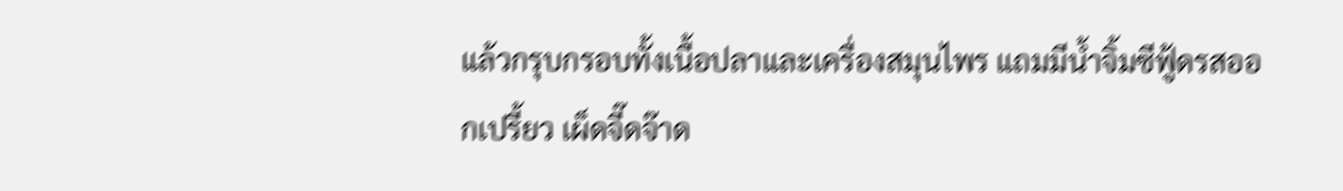แล้วกรุบกรอบทั้งเนื้อปลาและเครื่องสมุนไพร แถมมีน้ำจิ้มซีฟู้ดรสออกเปรี้ยว เผ็ดจี๊ดจ๊าด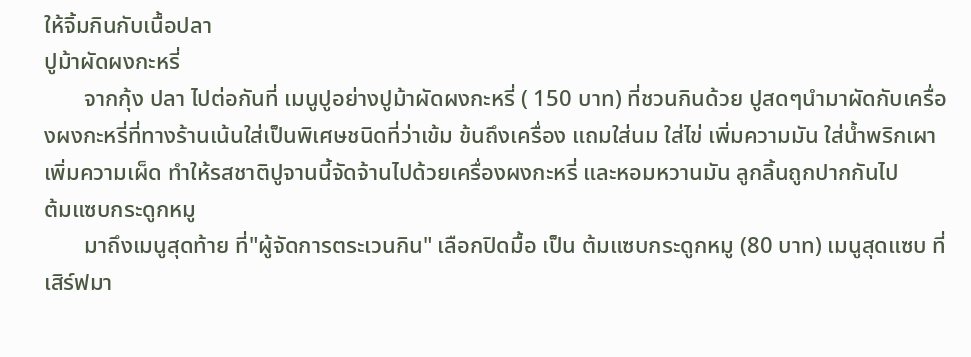ให้จิ้มกินกับเนื้อปลา
ปูม้าผัดผงกะหรี่
       จากกุ้ง ปลา ไปต่อกันที่ เมนูปูอย่างปูม้าผัดผงกะหรี่ ( 150 บาท) ที่ชวนกินด้วย ปูสดๆนำมาผัดกับเครื่องผงกะหรี่ที่ทางร้านเน้นใส่เป็นพิเศษชนิดที่ว่าเข้ม ข้นถึงเครื่อง แถมใส่นม ใส่ไข่ เพิ่มความมัน ใส่น้ำพริกเผาเพิ่มความเผ็ด ทำให้รสชาติปูจานนี้จัดจ้านไปด้วยเครื่องผงกะหรี่ และหอมหวานมัน ลูกลิ้นถูกปากกันไป
ต้มแซบกระดูกหมู
       มาถึงเมนูสุดท้าย ที่"ผู้จัดการตระเวนกิน" เลือกปิดมื้อ เป็น ต้มแซบกระดูกหมู (80 บาท) เมนูสุดแซบ ที่เสิร์ฟมา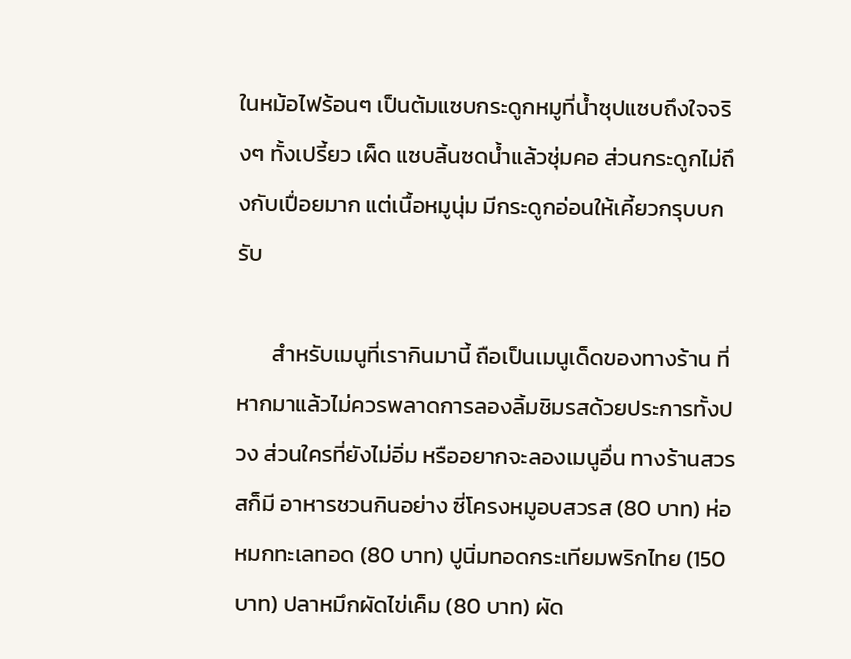ในหม้อไฟร้อนๆ เป็นต้มแซบกระดูกหมูที่น้ำซุปแซบถึงใจจริงๆ ทั้งเปรี้ยว เผ็ด แซบลิ้นซดน้ำแล้วชุ่มคอ ส่วนกระดูกไม่ถึงกับเปื่อยมาก แต่เนื้อหมูนุ่ม มีกระดูกอ่อนให้เคี้ยวกรุบบกรับ

       สำหรับเมนูที่เรากินมานี้ ถือเป็นเมนูเด็ดของทางร้าน ที่หากมาแล้วไม่ควรพลาดการลองลิ้มชิมรสด้วยประการทั้งปวง ส่วนใครที่ยังไม่อิ่ม หรืออยากจะลองเมนูอื่น ทางร้านสวรสก็มี อาหารชวนกินอย่าง ซี่โครงหมูอบสวรส (80 บาท) ห่อหมกทะเลทอด (80 บาท) ปูนิ่มทอดกระเทียมพริกไทย (150 บาท) ปลาหมึกผัดไข่เค็ม (80 บาท) ผัด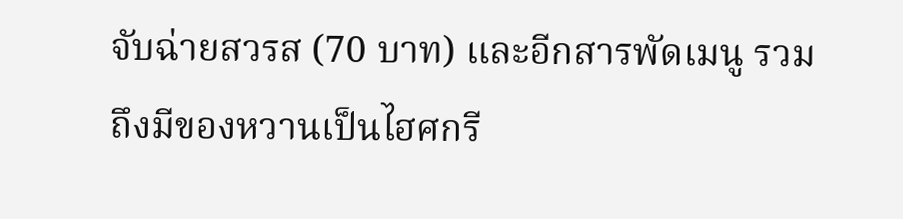จับฉ่ายสวรส (70 บาท) และอีกสารพัดเมนู รวมถึงมีของหวานเป็นไฮศกรี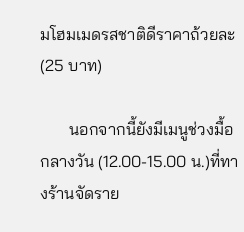มโฮมเมดรสชาติดีราคาถ้วยละ (25 บาท)

       นอกจากนี้ยังมีเมนูช่วงมื้อกลางวัน (12.00-15.00 น.)ที่ทางร้านจัดราย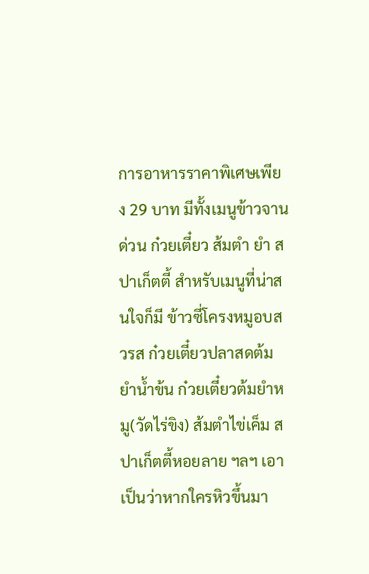การอาหารราคาพิเศษเพียง 29 บาท มีทั้งเมนูข้าวจานด่วน ก๋วยเตี๋ยว ส้มตำ ยำ สปาเก็ตตี้ สำหรับเมนูที่น่าสนใจก็มี ข้าวซี่โครงหมูอบสวรส ก๋วยเตี๋ยวปลาสดต้มยำน้ำข้น ก๋วยเตี๋ยวต้มยำหมู(วัดไร่ขิง) ส้มตำไข่เค็ม สปาเก็ตตี้หอยลาย ฯลฯ เอาเป็นว่าหากใครหิวขึ้นมา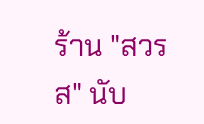ร้าน "สวรส" นับ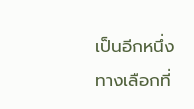เป็นอีกหนึ่งทางเลือกที่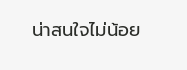น่าสนใจไม่น้อย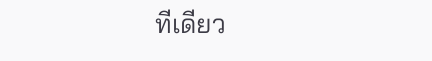ทีเดียว